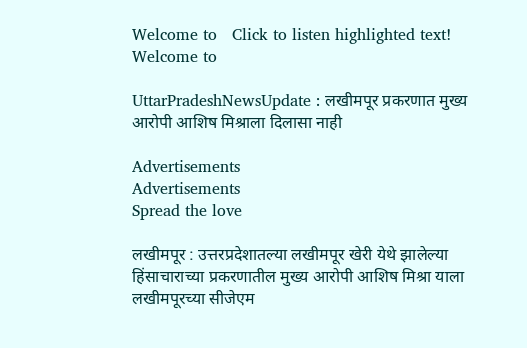Welcome to   Click to listen highlighted text! Welcome to

UttarPradeshNewsUpdate : लखीमपूर प्रकरणात मुख्य आरोपी आशिष मिश्राला दिलासा नाही

Advertisements
Advertisements
Spread the love

लखीमपूर : उत्तरप्रदेशातल्या लखीमपूर खेरी येथे झालेल्या हिंसाचाराच्या प्रकरणातील मुख्य आरोपी आशिष मिश्रा याला लखीमपूरच्या सीजेएम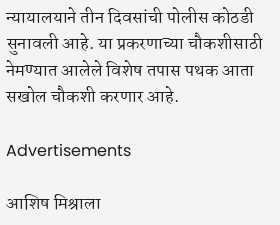न्यायालयाने तीन दिवसांची पोलीस कोठडी सुनावली आहे. या प्रकरणाच्या चौकशीसाठी नेमण्यात आलेले विशेष तपास पथक आता सखोल चौकशी करणार आहे.

Advertisements

आशिष मिश्राला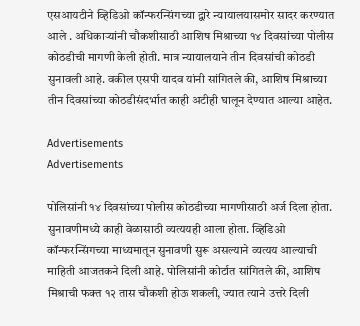एसआयटीने व्हिडिओ कॉन्फरन्सिंगच्या द्वारे न्यायालयासमोर सादर करण्यात आले . अधिकाऱ्यांनी चौकशीसाठी आशिष मिश्राच्या १४ दिवसांच्या पोलीस कोठडीची मागणी केली होती. मात्र न्यायालयाने तीन दिवसांची कोठडी सुनावली आहे. वकील एसपी यादव यांनी सांगितले की, आशिष मिश्राच्या तीन दिवसांच्या कोठडीसंदर्भात काही अटीही घालून देण्यात आल्या आहेत.

Advertisements
Advertisements

पोलिसांनी १४ दिवसांच्या पोलीस कोठडीच्या मागणीसाठी अर्ज दिला होता. सुनावणीमध्ये काही वेळासाठी व्यत्ययही आला होता. व्हिडिओ कॉन्फरन्सिंगच्या माध्यमातून सुनावणी सुरू असल्याने व्यत्यय आल्याची माहिती आजतकने दिली आहे. पोलिसांनी कोर्टात सांगितले की, आशिष मिश्राची फक्त १२ तास चौकशी होऊ शकली, ज्यात त्याने उत्तरे दिली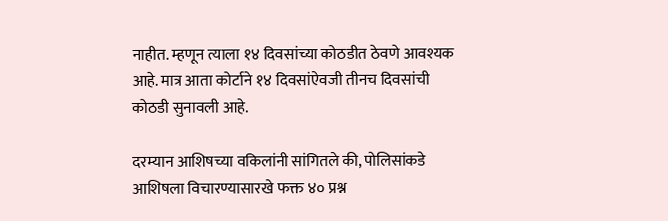नाहीत. म्हणून त्याला १४ दिवसांच्या कोठडीत ठेवणे आवश्यक आहे. मात्र आता कोर्टाने १४ दिवसांऐवजी तीनच दिवसांची कोठडी सुनावली आहे.

दरम्यान आशिषच्या वकिलांनी सांगितले की, पोलिसांकडे आशिषला विचारण्यासारखे फक्त ४० प्रश्न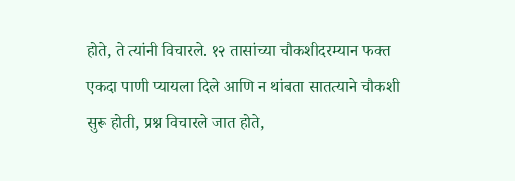होते, ते त्यांनी विचारले. १२ तासांच्या चौकशीदरम्यान फक्त एकदा पाणी प्यायला दिले आणि न थांबता सातत्याने चौकशी सुरू होती, प्रश्न विचारले जात होते,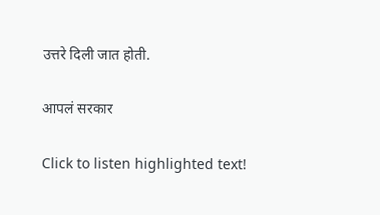उत्तरे दिली जात होती.

आपलं सरकार

Click to listen highlighted text!